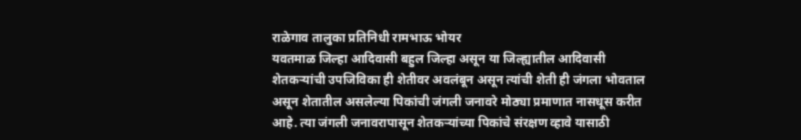राळेगाव तालुका प्रतिनिधी रामभाऊ भोयर
यवतमाळ जिल्हा आदिवासी बहुल जिल्हा असून या जिल्ह्यातील आदिवासी शेतकऱ्यांची उपजिविका ही शेतीवर अवलंबून असून त्यांची शेती ही जंगला भोवताल असून शेतातील असलेल्या पिकांची जंगली जनावरे मोठ्या प्रमाणात नासधूस करीत आहे. त्या जंगली जनावरापासून शेतकऱ्यांच्या पिकांचे संरक्षण व्हावे यासाठी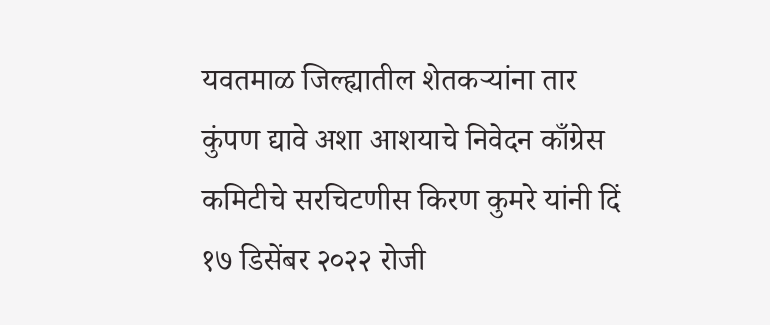यवतमाळ जिल्ह्यातील शेतकऱ्यांना तार कुंपण द्यावे अशा आशयाचे निवेदन काँग्रेस कमिटीचे सरचिटणीस किरण कुमरे यांनी दिं १७ डिसेंबर २०२२ रोजी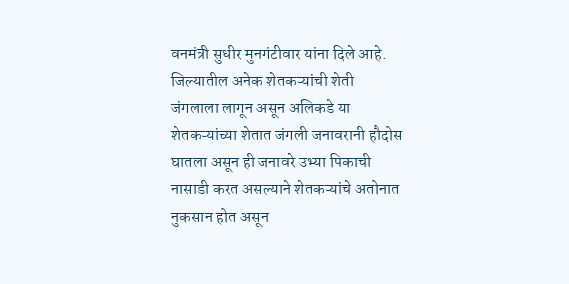वनमंत्री सुधीर मुनगंटीवार यांना दिले आहे.
जिल्यातील अनेक शेतकऱ्यांची शेती जंगलाला लागून असून अलिकडे या शेतकऱ्यांच्या शेतात जंगली जनावरानी हौदोस घातला असून ही जनावरे उभ्या पिकाची नासाडी करत असल्याने शेतकऱ्यांचे अतोनात नुकसान होत असून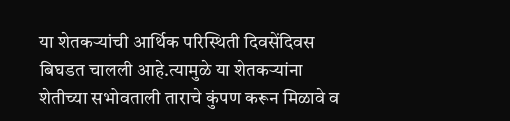या शेतकऱ्यांची आर्थिक परिस्थिती दिवसेंदिवस बिघडत चालली आहे.त्यामुळे या शेतकऱ्यांना शेतीच्या सभोवताली ताराचे कुंपण करून मिळावे व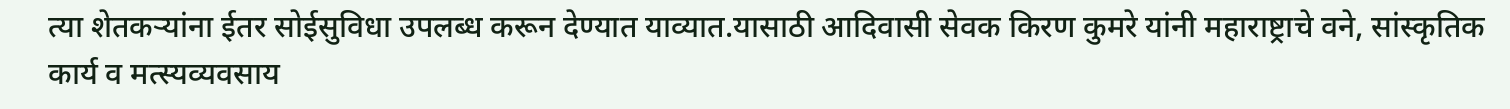त्या शेतकऱ्यांना ईतर सोईसुविधा उपलब्ध करून देण्यात याव्यात.यासाठी आदिवासी सेवक किरण कुमरे यांनी महाराष्ट्राचे वने, सांस्कृतिक कार्य व मत्स्यव्यवसाय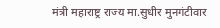मंत्री महाराष्ट्र राज्य मा.सुधीर मुनगंटीवार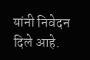यांनी निवेदन दिले आहे.